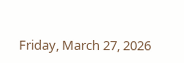Friday, March 27, 2026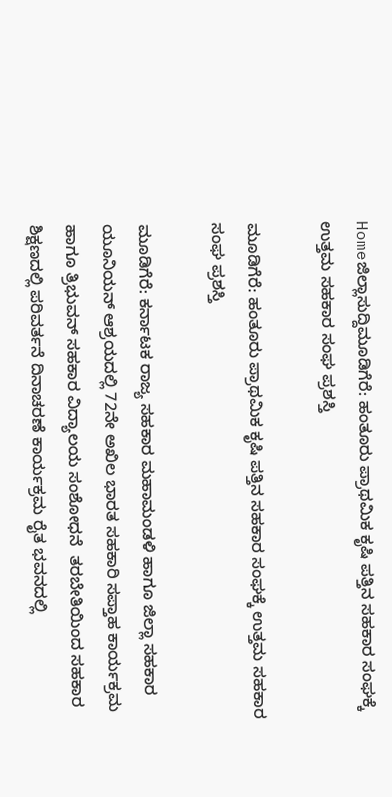Homeಜಿಲ್ಲಾಸುದ್ದಿಮೂಡಿಗೆರೆ: ಹಂತೂರು ಪ್ರಾಥಮಿಕ ಕೃಷಿ ಪತ್ತಿನ ಸಹಕಾರ ಸಂಘಕ್ಕೆ ಉತ್ತಮ ಸಹಕಾರ ಸಂಘ ಪ್ರಶಸ್ತಿ

ಮೂಡಿಗೆರೆ: ಹಂತೂರು ಪ್ರಾಥಮಿಕ ಕೃಷಿ ಪತ್ತಿನ ಸಹಕಾರ ಸಂಘಕ್ಕೆ ಉತ್ತಮ ಸಹಕಾರ ಸಂಘ ಪ್ರಶಸ್ತಿ

ಮೂಡಿಗೆರೆ: ಕರ್ನಾಟಕ ರಾಜ್ಯ ಸಹಕಾರ ಮಹಾಮಂಡಳಿ ಹಾಗೂ ಜಿಲ್ಲಾ ಸಹಕಾರ ಯೂನಿಯನ್ ಆಶ್ರಯದಲ್ಲಿ 72ನೇ ಅಖಿಲ ಭಾರತ ಸಹಕಾರಿ ಸಪ್ತಾಹ ಕಾರ್ಯಕ್ರಮ ಹಾಗೂ ತ್ರಿಭುವನ್ ಸಹಕಾರ ವಿದ್ಯಾಲಯ ಸಂಶೋಧನೆ  ತರಬೇತಿಯಿಂದ ಸಹಕಾರ ಶಿಕ್ಷಣದಲ್ಲಿ ಪರಿವರ್ತನೆ ದಿನಾಚರಣೆ ಕಾರ್ಯಕ್ರಮ ರೈತ ಭವನದಲ್ಲಿ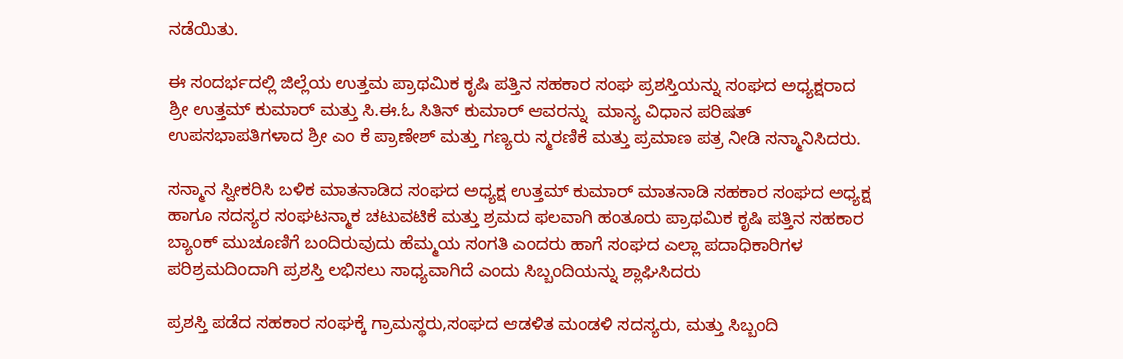ನಡೆಯಿತು.

ಈ ಸಂದರ್ಭದಲ್ಲಿ ಜಿಲ್ಲೆಯ ಉತ್ತಮ ಪ್ರಾಥಮಿಕ ಕೃಷಿ ಪತ್ತಿನ ಸಹಕಾರ ಸಂಘ ಪ್ರಶಸ್ತಿಯನ್ನು ಸಂಘದ ಅಧ್ಯಕ್ಷರಾದ ಶ್ರೀ ಉತ್ತಮ್ ಕುಮಾರ್ ಮತ್ತು ಸಿ.ಈ.ಓ ಸಿತಿನ್ ಕುಮಾರ್ ಆವರನ್ನು  ಮಾನ್ಯ ವಿಧಾನ ಪರಿಷತ್ ಉಪಸಭಾಪತಿಗಳಾದ ಶ್ರೀ ಎಂ ಕೆ ಪ್ರಾಣೇಶ್ ಮತ್ತು ಗಣ್ಯರು ಸ್ಮರಣಿಕೆ ಮತ್ತು ಪ್ರಮಾಣ ಪತ್ರ ನೀಡಿ ಸನ್ಮಾನಿಸಿದರು.

ಸನ್ಮಾನ ಸ್ವೀಕರಿಸಿ ಬಳಿಕ ಮಾತನಾಡಿದ ಸಂಘದ ಅಧ್ಯಕ್ಷ ಉತ್ತಮ್ ಕುಮಾರ್ ಮಾತನಾಡಿ ಸಹಕಾರ ಸಂಘದ ಅಧ್ಯಕ್ಷ ಹಾಗೂ ಸದಸ್ಯರ ಸಂಘಟನ್ಮಾಕ ಚಟುವಟಿಕೆ ಮತ್ತು ಶ್ರಮದ ಫಲವಾಗಿ ಹಂತೂರು ಪ್ರಾಥಮಿಕ ಕೃಷಿ ಪತ್ತಿನ ಸಹಕಾರ ಬ್ಯಾಂಕ್ ಮುಚೂಣಿಗೆ ಬಂದಿರುವುದು ಹೆಮ್ಮಯ ಸಂಗತಿ ಎಂದರು ಹಾಗೆ ಸಂಘದ ಎಲ್ಲಾ ಪದಾಧಿಕಾರಿಗಳ ಪರಿಶ್ರಮದಿಂದಾಗಿ ಪ್ರಶಸ್ತಿ ಲಭಿಸಲು ಸಾಧ್ಯವಾಗಿದೆ ಎಂದು ಸಿಬ್ಬಂದಿಯನ್ನು ಶ್ಲಾಘಿಸಿದರು

ಪ್ರಶಸ್ತಿ ಪಡೆದ ಸಹಕಾರ ಸಂಘಕ್ಕೆ ಗ್ರಾಮಸ್ಥರು,ಸಂಘದ ಆಡಳಿತ ಮಂಡಳಿ ಸದಸ್ಯರು, ಮತ್ತು ಸಿಬ್ಬಂದಿ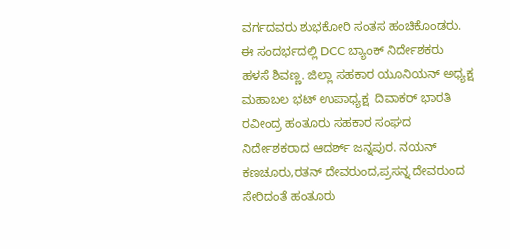ವರ್ಗದವರು ಶುಭಕೋರಿ ಸಂತಸ ಹಂಚಿಕೊಂಡರು. ಈ ಸಂದರ್ಭದಲ್ಲಿ DCC ಬ್ಯಾಂಕ್ ನಿರ್ದೇಶಕರು ಹಳಸೆ ಶಿವಣ್ಣ. ಜಿಲ್ಲಾ ಸಹಕಾರ ಯೂನಿಯನ್ ಅಧ್ಯಕ್ಷ  ಮಹಾಬಲ ಭಟ್ ಉಪಾಧ್ಯಕ್ಷ  ದಿವಾಕರ್ ಭಾರತಿ ರವೀಂದ್ರ ಹಂತೂರು ಸಹಕಾರ ಸಂಘದ ನಿರ್ದೇಶಕರಾದ ಆದರ್ಶ್ ಜನ್ನಪುರ. ನಯನ್ ಕಣಚೂರು,ರತನ್ ದೇವರುಂದ,ಪ್ರಸನ್ನ ದೇವರುಂದ ಸೇರಿದಂತೆ ಹಂತೂರು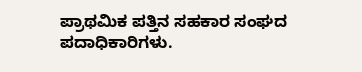ಪ್ರಾಥಮಿಕ ಪತ್ತಿನ ಸಹಕಾರ ಸಂಘದ ಪದಾಧಿಕಾರಿಗಳು.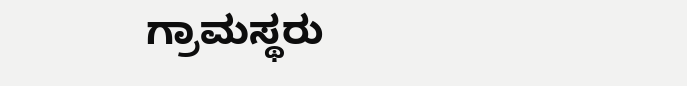ಗ್ರಾಮಸ್ಥರು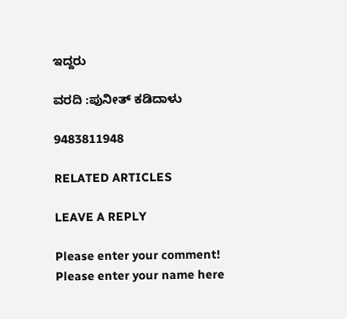ಇದ್ದರು

ವರದಿ :ಪುನೀತ್ ಕಡಿದಾಳು

9483811948

RELATED ARTICLES

LEAVE A REPLY

Please enter your comment!
Please enter your name here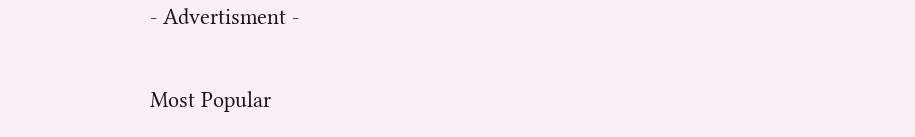- Advertisment -

Most Popular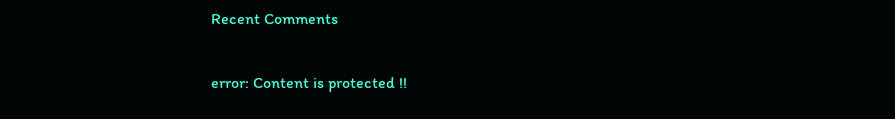Recent Comments

error: Content is protected !!